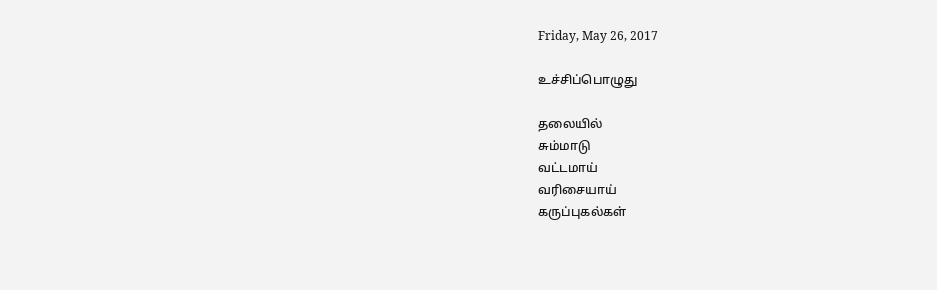Friday, May 26, 2017

உச்சிப்பொழுது

தலையில்
சும்மாடு
வட்டமாய்
வரிசையாய்
கருப்புகல்கள்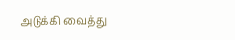அடுக்கி வைத்து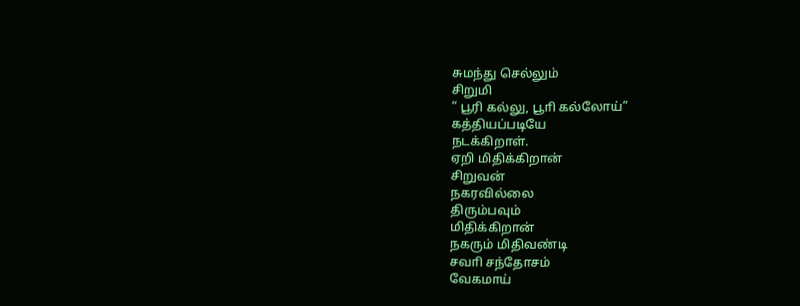சுமந்து செல்லும்
சிறுமி
“ பூரி கல்லு, பூாி கல்லோய்”
கத்தியப்படியே
நடக்கிறாள்.
ஏறி மிதிக்கிறான்
சிறுவன்
நகரவில்லை
திரும்பவும்
மிதிக்கிறான்
நகரும் மிதிவண்டி
சவாி சந்தோசம்
வேகமாய்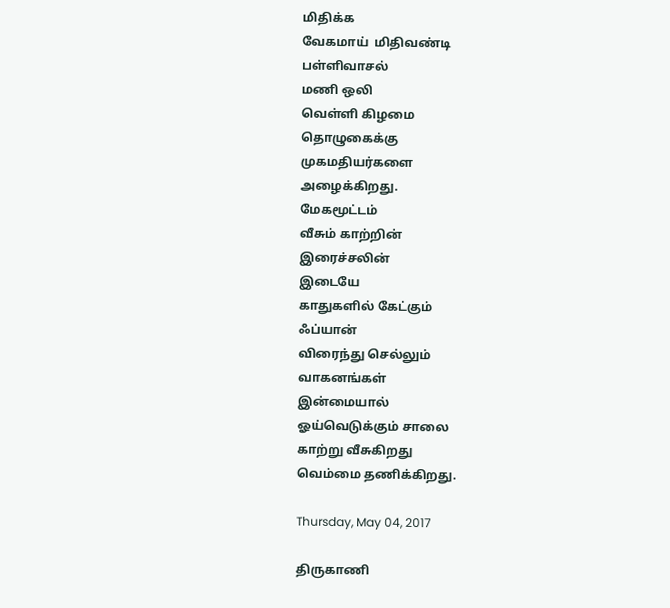மிதிக்க
வேகமாய்  மிதிவண்டி
பள்ளிவாசல்
மணி ஒலி
வெள்ளி கிழமை
தொழுகைக்கு
முகமதியர்களை
அழைக்கிறது.
மேகமூட்டம்
வீசும் காற்றின்
இரைச்சலின்
இடையே
காதுகளில் கேட்கும்
ஃப்யான்
விரைந்து செல்லும்
வாகனங்கள்
இன்மையால்
ஓய்வெடுக்கும் சாலை
காற்று வீசுகிறது
வெம்மை தணிக்கிறது.

Thursday, May 04, 2017

திருகாணி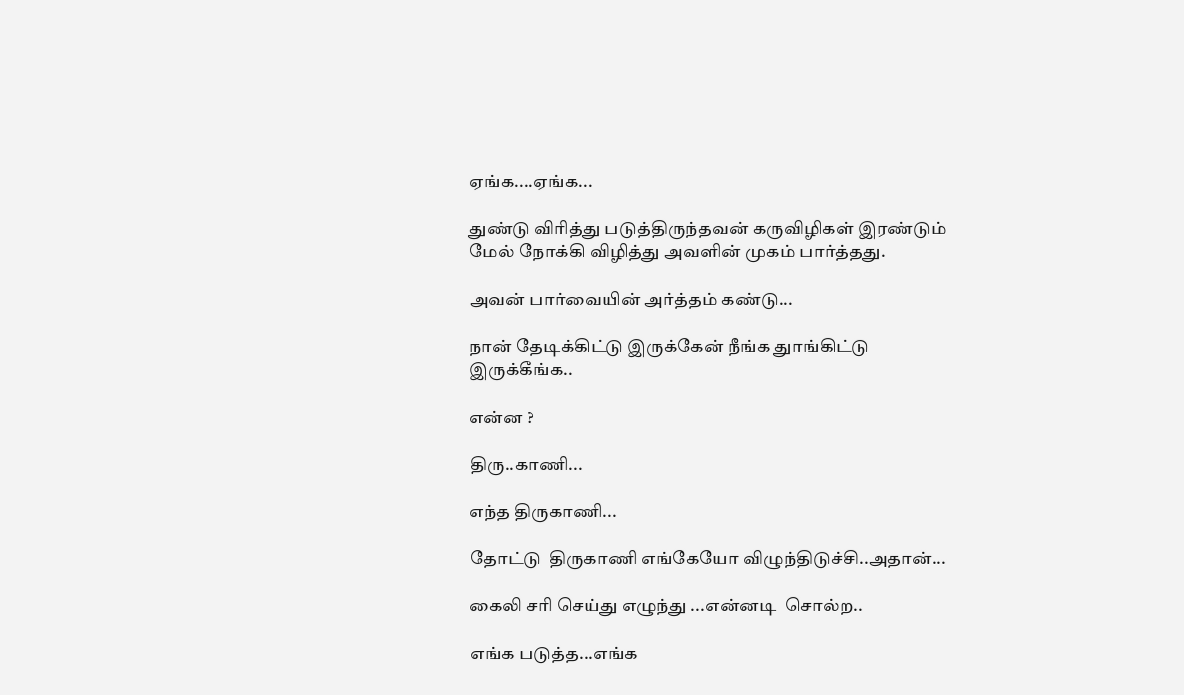ஏங்க....ஏங்க...

துண்டு விரித்து படுத்திருந்தவன் கருவிழிகள் இரண்டும்  மேல் நோக்கி விழித்து அவளின் முகம் பார்த்தது.

அவன் பார்வையின் அர்த்தம் கண்டு...

நான் தேடிக்கிட்டு இருக்கேன் நீங்க துாங்கிட்டு இருக்கீங்க..

என்ன ?

திரு..காணி...

எந்த திருகாணி...

தோட்டு  திருகாணி எங்கேயோ விழுந்திடுச்சி..அதான்...

கைலி சரி செய்து எழுந்து ...என்னடி  சொல்ற..

எங்க படுத்த...எங்க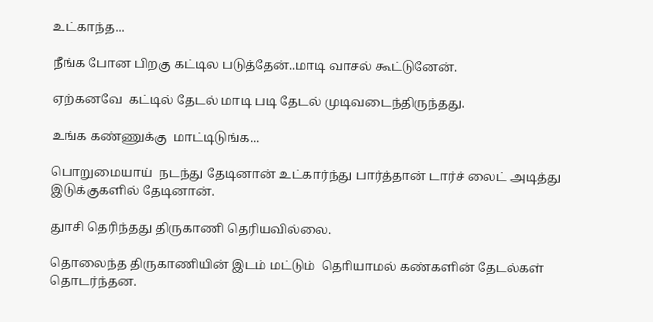உட்காந்த...

நீங்க போன பிறகு கட்டில படுத்தேன்..மாடி வாசல் கூட்டுனேன்.

ஏற்கனவே  கட்டில் தேடல் மாடி படி தேடல் முடிவடைந்திருந்தது.

உங்க கண்ணுக்கு  மாட்டிடுங்க...

பொறுமையாய்  நடந்து தேடினான் உட்கார்ந்து பார்த்தான் டார்ச் லைட் அடித்து இடுக்குகளில் தேடினான்.

துாசி தெரிந்தது திருகாணி தெரியவில்லை.

தொலைந்த திருகாணியின் இடம் மட்டும்  தொியாமல் கண்களின் தேடல்கள் தொடர்ந்தன.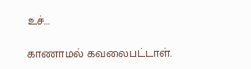உச்...

காணாமல் கவலைபட்டாள்.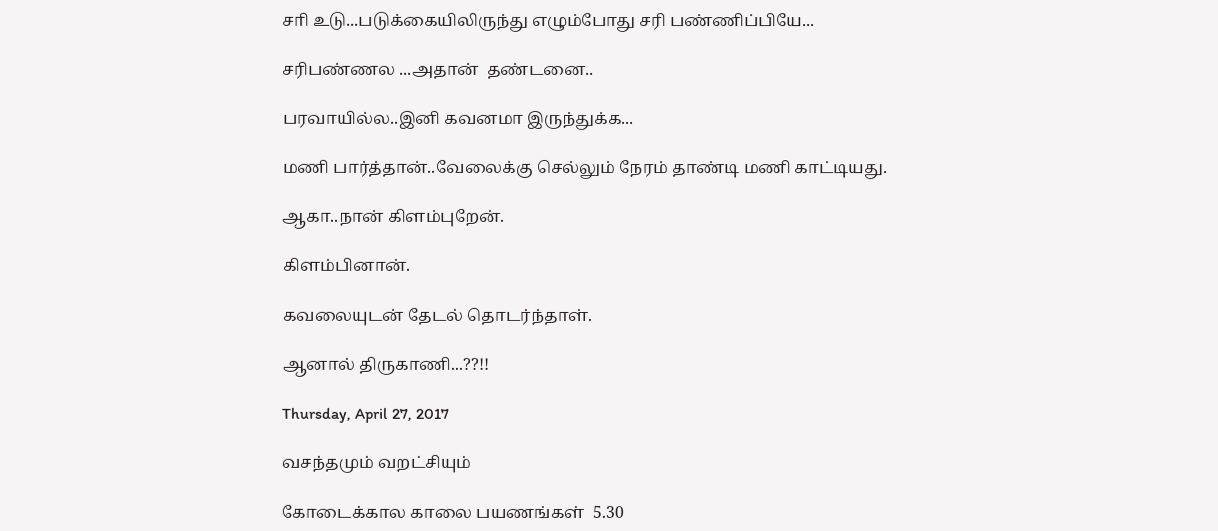சாி உடு...படுக்கையிலிருந்து எழும்போது சரி பண்ணிப்பியே...

சரிபண்ணல ...அதான்  தண்டனை..

பரவாயில்ல..இனி கவனமா இருந்துக்க...

மணி பார்த்தான்..வேலைக்கு செல்லும் நேரம் தாண்டி மணி காட்டியது.

ஆகா..நான் கிளம்புறேன்.

கிளம்பினான்.

கவலையுடன் தேடல் தொடர்ந்தாள்.

ஆனால் திருகாணி...??!!

Thursday, April 27, 2017

வசந்தமும் வறட்சியும்

கோடைக்கால காலை பயணங்கள்  5.30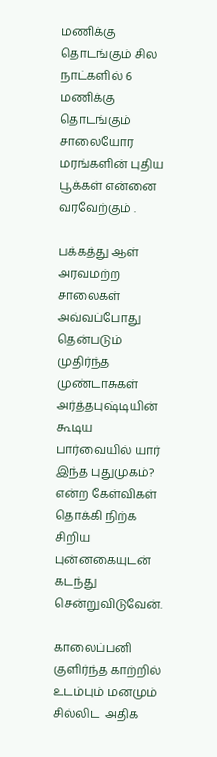மணிக்கு தொடங்கும் சில நாட்களில் 6 மணிக்கு தொடங்கும் சாலையோர மரங்களின் புதிய பூக்கள் என்னை வரவேற்கும் .

பக்கத்து ஆள் அரவமற்ற சாலைகள் அவ்வப்போது தென்படும் முதிர்ந்த முண்டாசுகள் அர்த்தபுஷ்டியின் கூடிய பார்வையில் யார் இந்த புதுமுகம்? என்ற கேள்விகள் தொக்கி நிற்க சிறிய புன்னகையுடன் கடந்து சென்றுவிடுவேன்.

காலைப்பனி குளிர்ந்த காற்றில் உடம்பும் மனமும் சில்லிட  அதிக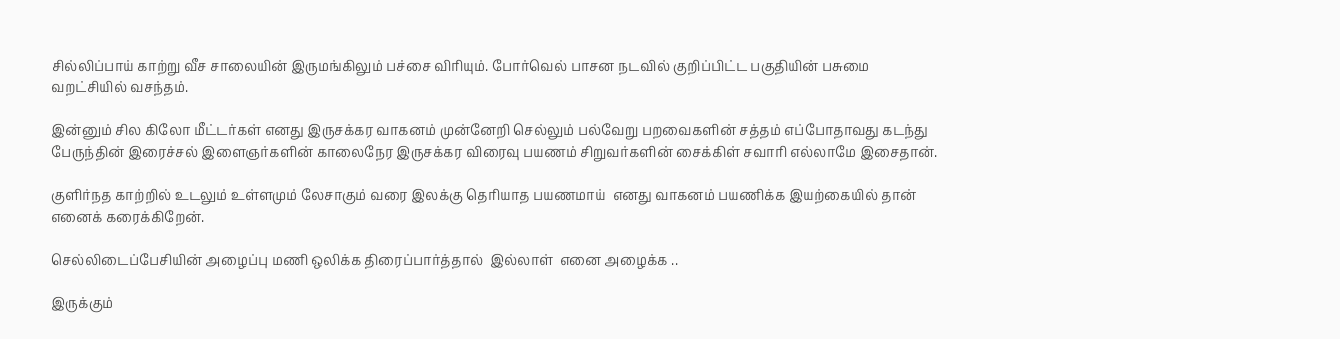சில்லிப்பாய் காற்று வீச சாலையின் இருமங்கிலும் பச்சை விரியும். போர்வெல் பாசன நடவில் குறிப்பிட்ட பகுதியின் பசுமை வறட்சியில் வசந்தம்.

இன்னும் சில கிலோ மீட்டர்கள் எனது இருசக்கர வாகனம் முன்னேறி செல்லும் பல்வேறு பறவைகளின் சத்தம் எப்போதாவது கடந்து பேருந்தின் இரைச்சல் இளைஞர்களின் காலைநேர இருசக்கர விரைவு பயணம் சிறுவர்களின் சைக்கிள் சவாரி எல்லாமே இசைதான்.

குளிர்நத காற்றில் உடலும் உள்ளமும் லேசாகும் வரை இலக்கு தெரியாத பயணமாய்  எனது வாகனம் பயணிக்க இயற்கையில் தான் எனைக் கரைக்கிறேன்.

செல்லிடைப்பேசியின் அழைப்பு மணி ஒலிக்க திரைப்பார்த்தால்  இல்லாள்  எனை அழைக்க ..

இருக்கும்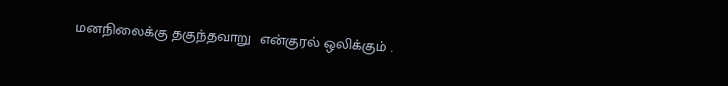மனநிலைக்கு தகுந்தவாறு  என்குரல் ஒலிக்கும் .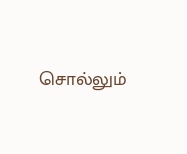சொல்லும்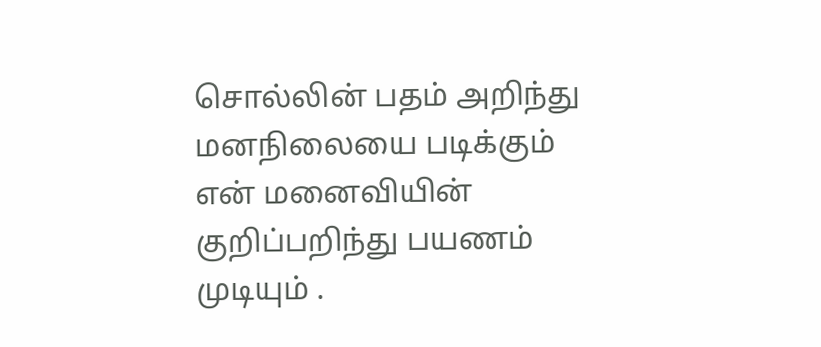சொல்லின் பதம் அறிந்து மனநிலையை படிக்கும் என் மனைவியின் குறிப்பறிந்து பயணம் முடியும் .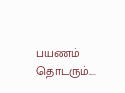பயணம் தொடரும்....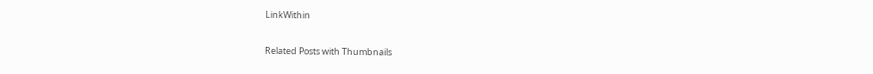LinkWithin

Related Posts with Thumbnails